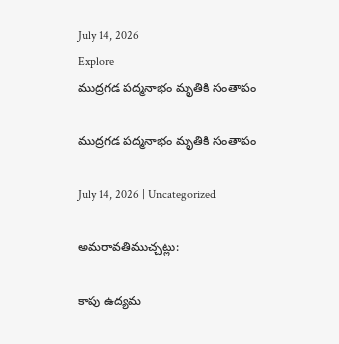July 14, 2026
Explore
ముద్రగడ పద్మనాభం మృతికి సంతాపం

ముద్రగడ పద్మనాభం మృతికి సంతాపం

July 14, 2026 | Uncategorized

అమరావతిముచ్చట్లు:

కాపు ఉద్యమ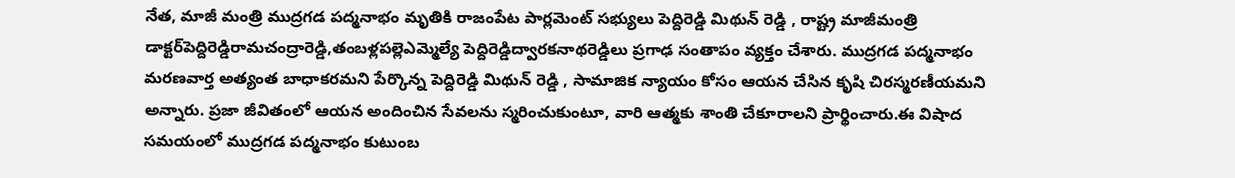నేత, మాజీ మంత్రి ముద్రగడ పద్మనాభం మృతికి రాజంపేట పార్లమెంట్ సభ్యులు పెద్దిరెడ్డి మిథున్ రెడ్డి , రాష్ట్ర మాజీమంత్రి డాక్టర్‌పెద్దిరెడ్డిరామచంద్రారెడ్డి,తంబళ్లపల్లెఎమ్మెల్యే పెద్దిరెడ్డిద్వారకనాథరెడ్డిలు ప్రగాఢ సంతాపం వ్యక్తం చేశారు. ముద్రగడ పద్మనాభం మరణవార్త అత్యంత బాధాకరమని పేర్కొన్న పెద్దిరెడ్డి మిథున్ రెడ్డి , సామాజిక న్యాయం కోసం ఆయన చేసిన కృషి చిరస్మరణీయమని అన్నారు. ప్రజా జీవితంలో ఆయన అందించిన సేవలను స్మరించుకుంటూ, వారి ఆత్మకు శాంతి చేకూరాలని ప్రార్థించారు.ఈ విషాద సమయంలో ముద్రగడ పద్మనాభం కుటుంబ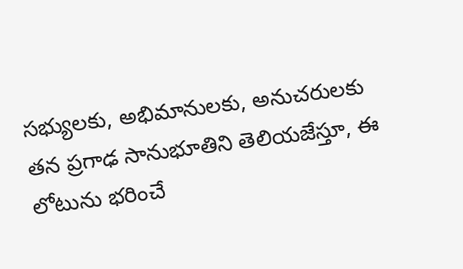సభ్యులకు, అభిమానులకు, అనుచరులకు తన ప్రగాఢ సానుభూతిని తెలియజేస్తూ, ఈ లోటును భరించే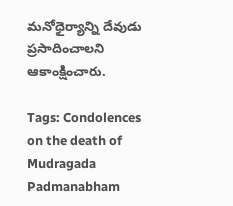మనోధైర్యాన్ని దేవుడు ప్రసాదించాలని ఆకాంక్షించారు.

Tags: Condolences on the death of Mudragada Padmanabham